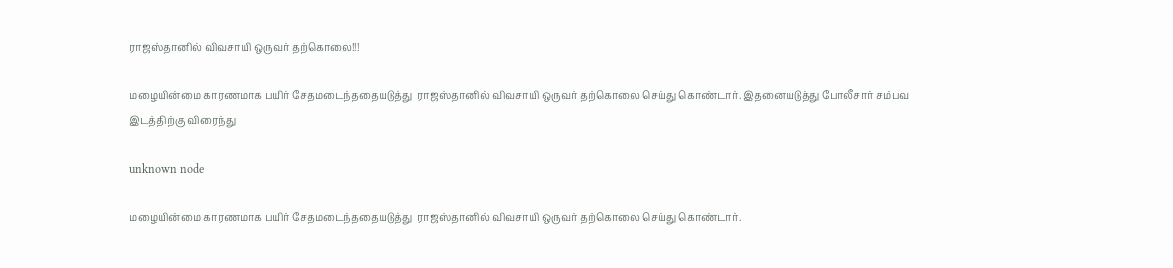ராஜஸ்தானில் விவசாயி ஒருவர் தற்கொலை!!!

மழையின்மை காரணமாக பயிர் சேதமடைந்ததையடுத்து  ராஜஸ்தானில் விவசாயி ஒருவர் தற்கொலை செய்து கொண்டார். இதனையடுத்து போலீசார் சம்பவ இடத்திற்கு விரைந்து

unknown node

மழையின்மை காரணமாக பயிர் சேதமடைந்ததையடுத்து  ராஜஸ்தானில் விவசாயி ஒருவர் தற்கொலை செய்து கொண்டார்.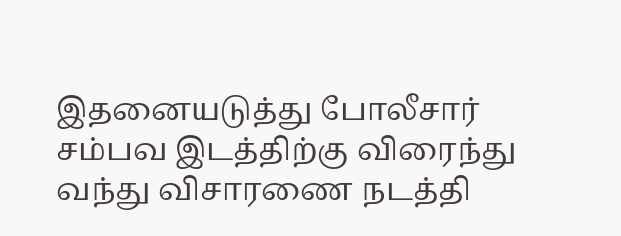இதனையடுத்து போலீசார் சம்பவ இடத்திற்கு விரைந்து வந்து விசாரணை நடத்தி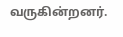வருகின்றனர்.